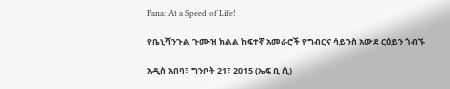Fana: At a Speed of Life!

የቤኒሻንጉል ጉሙዝ ክልል ከፍተኛ አመራሮች የግብርና ሳይንስ አውደ ርዕይን ጎብኙ

አዲስ አበባ፣ ግንቦት 21፣ 2015 (ኤፍ ቢ ሲ)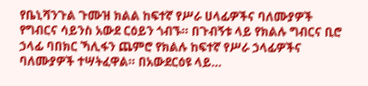የቤኒሻንጉል ጉሙዝ ክልል ከፍተኛ የሥራ ሀላፊዎችና ባለሙያዎች የግብርና ሳይንስ አውደ ርዕይን ጎብኙ። በጉብኝቱ ላይ የክልሉ ግብርና ቢሮ ኃላፊ ባበክር ኻሊፋን ጨምሮ የክልሉ ከፍተኛ የሥራ ኃላፊዎችና ባለሙያዎች ተሣትፈዋል። በአውደርዕዩ ላይ…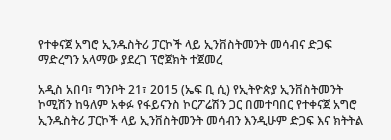የተቀናጀ አግሮ ኢንዱስትሪ ፓርኮች ላይ ኢንቨስትመንት መሳብና ድጋፍ ማድረግን አላማው ያደረገ ፕሮጀክት ተጀመረ

አዲስ አበባ፣ ግንቦት 21፣ 2015 (ኤፍ ቢ ሲ) የኢትዮጵያ ኢንቨስትመንት ኮሚሽን ከዓለም አቀፉ የፋይናንስ ኮርፖሬሽን ጋር በመተባበር የተቀናጀ አግሮ ኢንዱስትሪ ፓርኮች ላይ ኢንቨስትመንት መሳብን እንዲሁም ድጋፍ እና ክትትል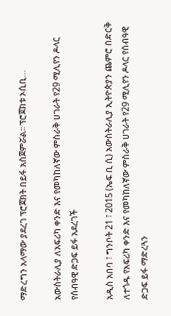ማድረግን አላማው ያደረገ ፕሮጀክት በይፋ አስጀምሯል፡፡ ፕሮጀክቱ ኦሲቢ…

አውስትራሊያ ለአፍሪካ ቀንድ እና የመካከለኛው ምስራቅ ሀገራት የ29 ሚሊየን ዶላር የሰብዓዊ ድጋፍ ይፋ አደረገች

አዲስ አበባ ፣ ግንቦት 21 ፣ 2015 (ኤፍ ቢ ሲ) አውስትራሊያ ኢትዮጵያን ጨምሮ በድርቅ ለተጎዱ የአፍሪካ ቀንድ እና የመካከለኛው ምስራቅ ሀገራት የ29 ሚሊየን ዶላር የሰብዓዊ ድጋፍ ይፋ ማድረጓን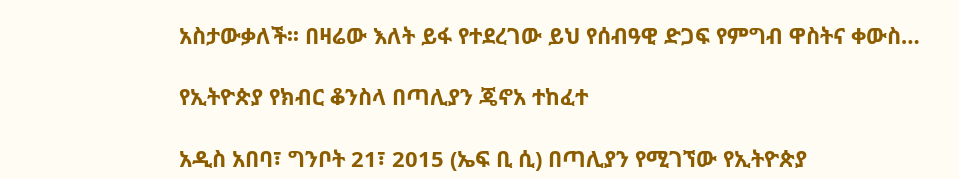አስታውቃለች፡፡ በዛሬው እለት ይፋ የተደረገው ይህ የሰብዓዊ ድጋፍ የምግብ ዋስትና ቀውስ…

የኢትዮጵያ የክብር ቆንስላ በጣሊያን ጄኖአ ተከፈተ

አዲስ አበባ፣ ግንቦት 21፣ 2015 (ኤፍ ቢ ሲ) በጣሊያን የሚገኘው የኢትዮጵያ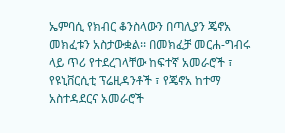ኤምባሲ የክብር ቆንስላውን በጣሊያን ጄኖአ መክፈቱን አስታውቋል፡፡ በመክፈቻ መርሐ-ግብሩ ላይ ጥሪ የተደረገላቸው ከፍተኛ አመራሮች ፣ የዩኒቨርሲቲ ፕሬዚዳንቶች ፣ የጄኖአ ከተማ አስተዳደርና አመራሮች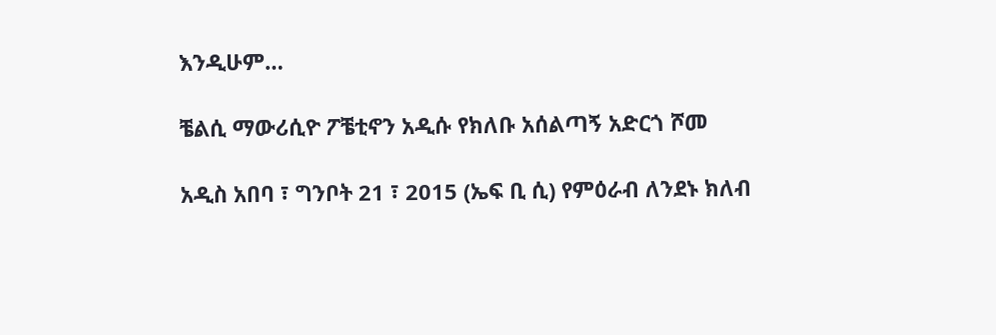እንዲሁም…

ቼልሲ ማውሪሲዮ ፖቼቲኖን አዲሱ የክለቡ አሰልጣኝ አድርጎ ሾመ

አዲስ አበባ ፣ ግንቦት 21 ፣ 2015 (ኤፍ ቢ ሲ) የምዕራብ ለንደኑ ክለብ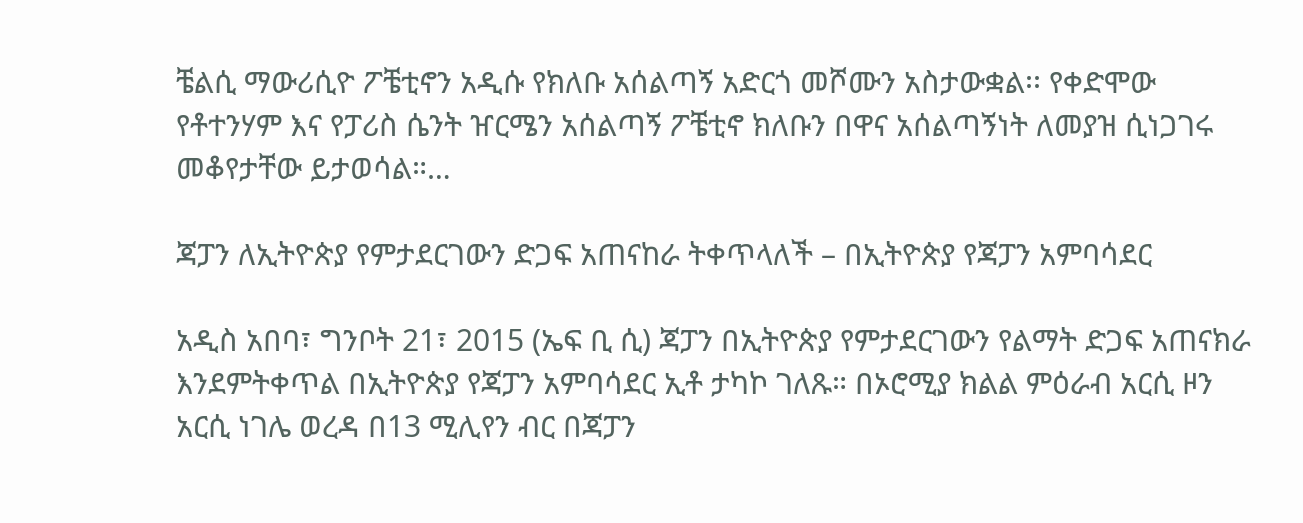ቼልሲ ማውሪሲዮ ፖቼቲኖን አዲሱ የክለቡ አሰልጣኝ አድርጎ መሾሙን አስታውቋል፡፡ የቀድሞው የቶተንሃም እና የፓሪስ ሴንት ዠርሜን አሰልጣኝ ፖቼቲኖ ክለቡን በዋና አሰልጣኝነት ለመያዝ ሲነጋገሩ መቆየታቸው ይታወሳል።…

ጃፓን ለኢትዮጵያ የምታደርገውን ድጋፍ አጠናከራ ትቀጥላለች – በኢትዮጵያ የጃፓን አምባሳደር

አዲስ አበባ፣ ግንቦት 21፣ 2015 (ኤፍ ቢ ሲ) ጃፓን በኢትዮጵያ የምታደርገውን የልማት ድጋፍ አጠናክራ እንደምትቀጥል በኢትዮጵያ የጃፓን አምባሳደር ኢቶ ታካኮ ገለጹ። በኦሮሚያ ክልል ምዕራብ አርሲ ዞን አርሲ ነገሌ ወረዳ በ13 ሚሊየን ብር በጃፓን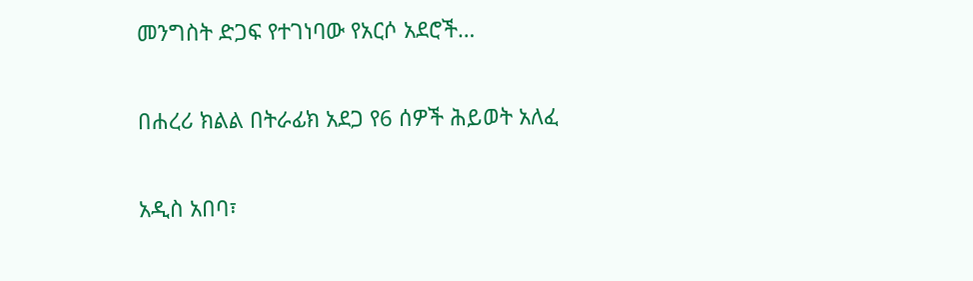መንግስት ድጋፍ የተገነባው የአርሶ አደሮች…

በሐረሪ ክልል በትራፊክ አደጋ የ6 ሰዎች ሕይወት አለፈ

አዲስ አበባ፣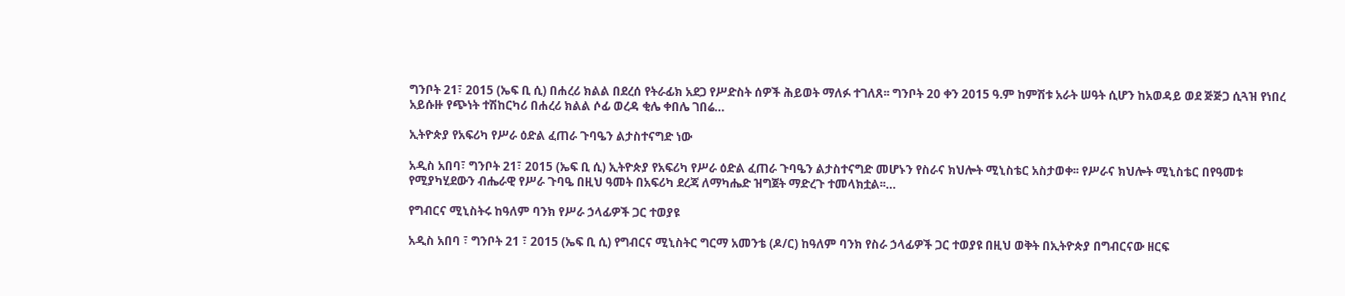ግንቦት 21፣ 2015 (ኤፍ ቢ ሲ) በሐረሪ ክልል በደረሰ የትራፊክ አደጋ የሥድስት ሰዎች ሕይወት ማለፉ ተገለጸ፡፡ ግንቦት 20 ቀን 2015 ዓ.ም ከምሽቱ አራት ሠዓት ሲሆን ከአወዳይ ወደ ጅጅጋ ሲጓዝ የነበረ አይሱዙ የጭነት ተሽከርካሪ በሐረሪ ክልል ሶፊ ወረዳ ቂሌ ቀበሌ ገበሬ…

ኢትዮጵያ የአፍሪካ የሥራ ዕድል ፈጠራ ጉባዔን ልታስተናግድ ነው

አዲስ አበባ፣ ግንቦት 21፣ 2015 (ኤፍ ቢ ሲ) ኢትዮጵያ የአፍሪካ የሥራ ዕድል ፈጠራ ጉባዔን ልታስተናግድ መሆኑን የስራና ክህሎት ሚኒስቴር አስታወቀ፡፡ የሥራና ክህሎት ሚኒስቴር በየዓመቱ የሚያካሂደውን ብሔራዊ የሥራ ጉባዔ በዚህ ዓመት በአፍሪካ ደረጃ ለማካሔድ ዝግጀት ማድረጉ ተመላክቷል፡፡…

የግብርና ሚኒስትሩ ከዓለም ባንክ የሥራ ኃላፊዎች ጋር ተወያዩ

አዲስ አበባ ፣ ግንቦት 21 ፣ 2015 (ኤፍ ቢ ሲ) የግብርና ሚኒስትር ግርማ አመንቴ (ዶ/ር) ከዓለም ባንክ የስራ ኃላፊዎች ጋር ተወያዩ በዚህ ወቅት በኢትዮጵያ በግብርናው ዘርፍ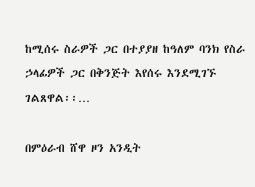ከሚሰሩ ስራዎች ጋር በተያያዘ ከዓለም ባንክ የስራ ኃላፊዎች ጋር በቅንጅት እየሰሩ እንደሚገኙ ገልጸዋል፡፡…

በምዕራብ ሸዋ ዞን አንዲት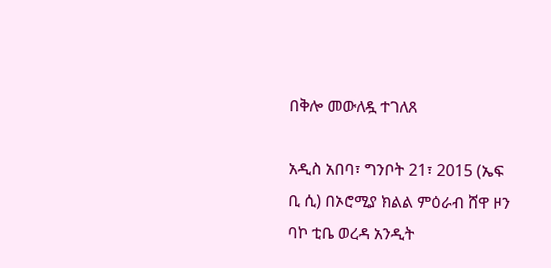በቅሎ መውለዷ ተገለጸ

አዲስ አበባ፣ ግንቦት 21፣ 2015 (ኤፍ ቢ ሲ) በኦሮሚያ ክልል ምዕራብ ሸዋ ዞን ባኮ ቲቤ ወረዳ አንዲት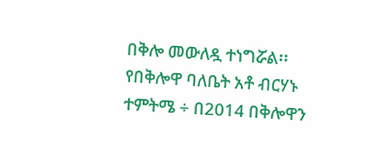በቅሎ መውለዷ ተነግሯል፡፡   የበቅሎዋ ባለቤት አቶ ብርሃኑ ተምትሜ ÷ በ2014 በቅሎዋን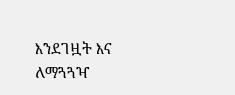እንደገዟት እና ለማጓጓዣ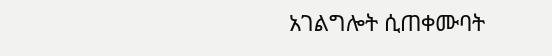አገልግሎት ሲጠቀሙባት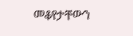መቆየታቸውን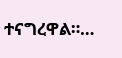ተናግረዋል።…